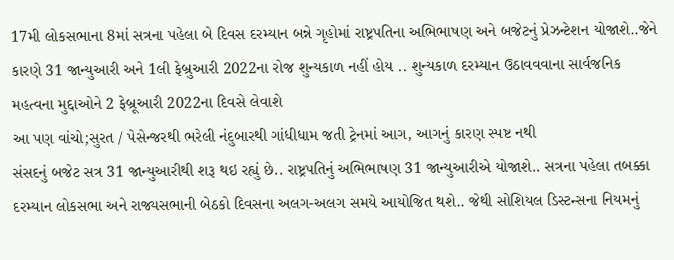17મી લોકસભાના 8માં સત્રના પહેલા બે દિવસ દરમ્યાન બન્ને ગૃહોમાં રાષ્ટ્રપતિના અભિભાષણ અને બજેટનું પ્રેઝન્ટેશન યોજાશે..જેને કારણે 31 જાન્યુઆરી અને 1લી ફેબ્રુઆરી 2022ના રોજ શુન્યકાળ નહીં હોય .. શુન્યકાળ દરમ્યાન ઉઠાવવવાના સાર્વજનિક મહત્વના મુદ્દાઓને 2 ફેબ્રૂઆરી 2022ના દિવસે લેવાશે
આ પણ વાંચો;સુરત / પેસેન્જરથી ભરેલી નંદુબારથી ગાંધીધામ જતી ટ્રેનમાં આગ, આગનું કારણ સ્પષ્ટ નથી
સંસદનું બજેટ સત્ર 31 જાન્યુઆરીથી શરૂ થઇ રહ્યું છે.. રાષ્ટ્રપતિનું અભિભાષણ 31 જાન્યુઆરીએ યોજાશે.. સત્રના પહેલા તબક્કા દરમ્યાન લોકસભા અને રાજ્યસભાની બેઠકો દિવસના અલગ-અલગ સમયે આયોજિત થશે.. જેથી સોશિયલ ડિસ્ટન્સના નિયમનું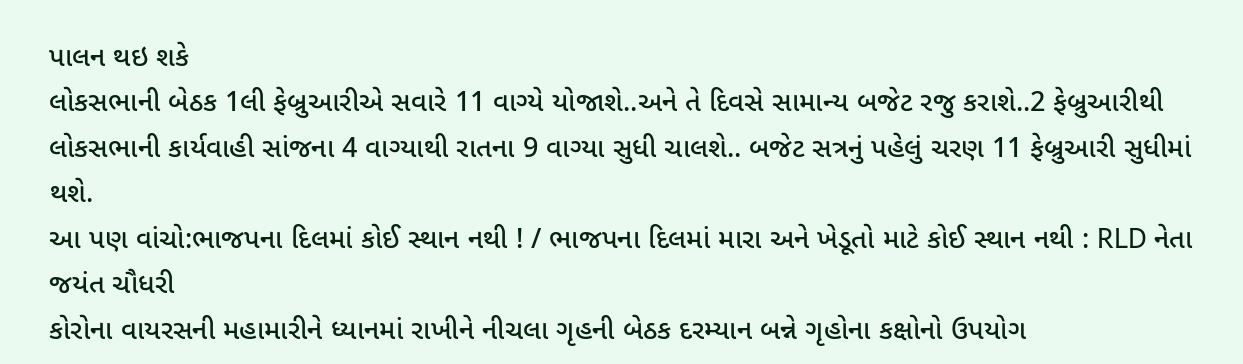પાલન થઇ શકે
લોકસભાની બેઠક 1લી ફેબ્રુઆરીએ સવારે 11 વાગ્યે યોજાશે..અને તે દિવસે સામાન્ય બજેટ રજુ કરાશે..2 ફેબ્રુઆરીથી લોકસભાની કાર્યવાહી સાંજના 4 વાગ્યાથી રાતના 9 વાગ્યા સુધી ચાલશે.. બજેટ સત્રનું પહેલું ચરણ 11 ફેબ્રુઆરી સુધીમાં થશે.
આ પણ વાંચો:ભાજપના દિલમાં કોઈ સ્થાન નથી ! / ભાજપના દિલમાં મારા અને ખેડૂતો માટે કોઈ સ્થાન નથી : RLD નેતા જયંત ચૌધરી
કોરોના વાયરસની મહામારીને ધ્યાનમાં રાખીને નીચલા ગૃહની બેઠક દરમ્યાન બન્ને ગૃહોના કક્ષોનો ઉપયોગ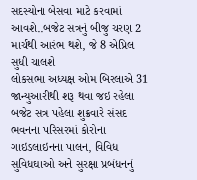સદસ્યોના બેસવા માટે કરવામાં આવશે..બજેટ સત્રનું બીજુ ચરણ 2 માર્ચથી આરંભ થશે, જે 8 એપ્રિલ સુધી ચાલશે
લોકસભા અધ્યક્ષ ઓમ બિરલાએ 31 જાન્યુઆરીથી શરૂ થવા જઇ રહેલા બજેટ સત્ર પહેલા શુક્રવારે સંસદ ભવનના પરિસરમાં કોરોના ગાઇડલાઇનના પાલન, વિવિધ સુવિધઘાઓ અને સુરક્ષા પ્રબંધનનું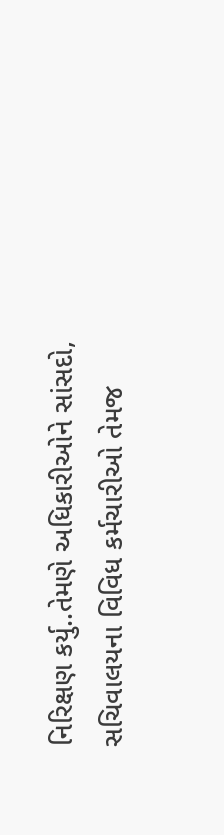નિરિક્ષણ કર્યુ..તેમણે અધિકારીઓને સાંસદો, સચિવાલયના વિવિધ કર્મચારીઓ તેમજ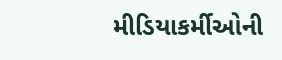મીડિયાકર્મીઓની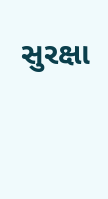સુરક્ષા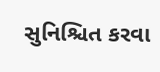સુનિશ્ચિત કરવા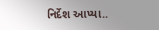નિર્દેશ આપ્યા..